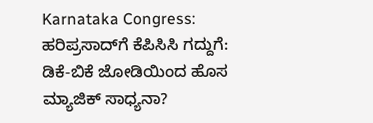Karnataka Congress: ಹರಿಪ್ರಸಾದ್‌ಗೆ ಕೆಪಿಸಿಸಿ ಗದ್ದುಗೆ: ಡಿಕೆ-ಬಿಕೆ ಜೋಡಿಯಿಂದ ಹೊಸ ಮ್ಯಾಜಿಕ್ ಸಾಧ್ಯನಾ?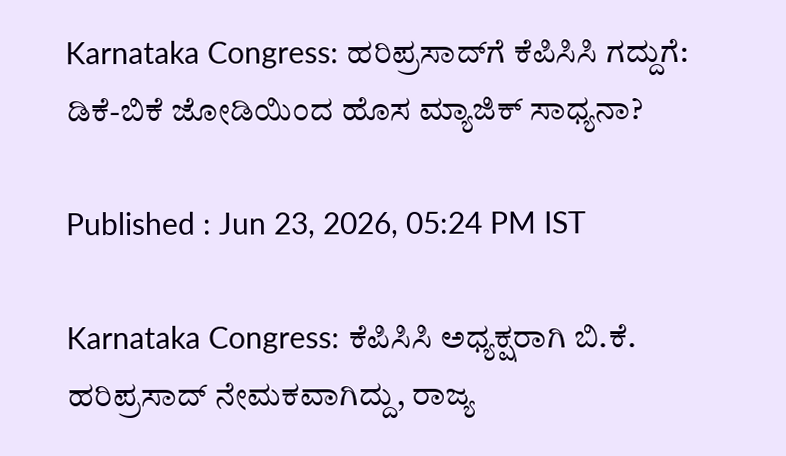Karnataka Congress: ಹರಿಪ್ರಸಾದ್‌ಗೆ ಕೆಪಿಸಿಸಿ ಗದ್ದುಗೆ: ಡಿಕೆ-ಬಿಕೆ ಜೋಡಿಯಿಂದ ಹೊಸ ಮ್ಯಾಜಿಕ್ ಸಾಧ್ಯನಾ?

Published : Jun 23, 2026, 05:24 PM IST

Karnataka Congress: ಕೆಪಿಸಿಸಿ ಅಧ್ಯಕ್ಷರಾಗಿ ಬಿ.ಕೆ. ಹರಿಪ್ರಸಾದ್ ನೇಮಕವಾಗಿದ್ದು, ರಾಜ್ಯ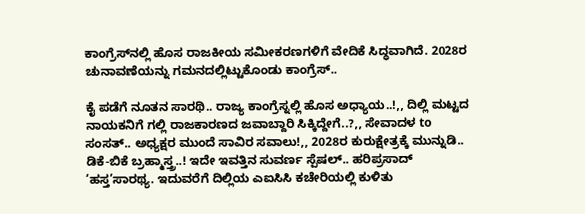ಕಾಂಗ್ರೆಸ್‌ನಲ್ಲಿ ಹೊಸ ರಾಜಕೀಯ ಸಮೀಕರಣಗಳಿಗೆ ವೇದಿಕೆ ಸಿದ್ಧವಾಗಿದೆ. 2028ರ ಚುನಾವಣೆಯನ್ನು ಗಮನದಲ್ಲಿಟ್ಟುಕೊಂಡು ಕಾಂಗ್ರೆಸ್..

ಕೈ ಪಡೆಗೆ ನೂತನ ಸಾರಥಿ.. ರಾಜ್ಯ ಕಾಂಗ್ರೆಸ್ನಲ್ಲಿ ಹೊಸ ಅಧ್ಯಾಯ..!,, ದಿಲ್ಲಿ ಮಟ್ಟದ ನಾಯಕನಿಗೆ ಗಲ್ಲಿ ರಾಜಕಾರಣದ ಜವಾಬ್ದಾರಿ ಸಿಕ್ಕಿದ್ದೇಗೆ..?,, ಸೇವಾದಳ to ಸಂಸತ್.. ಅಧ್ಯಕ್ಷರ ಮುಂದೆ ಸಾವಿರ ಸವಾಲು!,, 2028ರ ಕುರುಕ್ಷೇತ್ರಕ್ಕೆ ಮುನ್ನುಡಿ.. ಡಿಕೆ-ಬಿಕೆ ಬ್ರಹ್ಮಾಸ್ತ್ರ..! ಇದೇ ಇವತ್ತಿನ ಸುವರ್ಣ ಸ್ಪೆಷಲ್.. ಹರಿಪ್ರಸಾದ್ ‘ಹಸ್ತ’ಸಾರಥ್ಯ. ಇದುವರೆಗೆ ದಿಲ್ಲಿಯ ಎಐಸಿಸಿ ಕಚೇರಿಯಲ್ಲಿ ಕುಳಿತು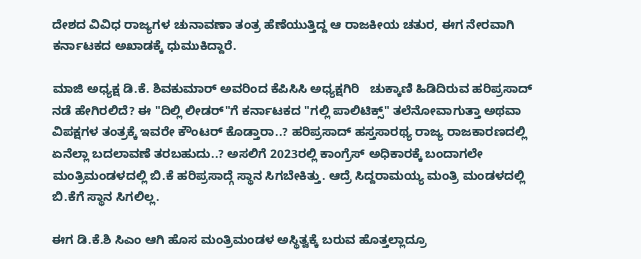ದೇಶದ ವಿವಿಧ ರಾಜ್ಯಗಳ ಚುನಾವಣಾ ತಂತ್ರ ಹೆಣೆಯುತ್ತಿದ್ದ ಆ ರಾಜಕೀಯ ಚತುರ, ಈಗ ನೇರವಾಗಿ ಕರ್ನಾಟಕದ ಅಖಾಡಕ್ಕೆ ಧುಮುಕಿದ್ದಾರೆ.

ಮಾಜಿ ಅಧ್ಯಕ್ಷ ಡಿ.ಕೆ. ಶಿವಕುಮಾರ್ ಅವರಿಂದ ಕೆಪಿಸಿಸಿ ಅಧ್ಯಕ್ಷಗಿರಿ   ಚುಕ್ಕಾಣಿ ಹಿಡಿದಿರುವ ಹರಿಪ್ರಸಾದ್ ನಡೆ ಹೇಗಿರಲಿದೆ? ಈ "ದಿಲ್ಲಿ ಲೀಡರ್"ಗೆ ಕರ್ನಾಟಕದ "ಗಲ್ಲಿ ಪಾಲಿಟಿಕ್ಸ್" ತಲೆನೋವಾಗುತ್ತಾ ಅಥವಾ ವಿಪಕ್ಷಗಳ ತಂತ್ರಕ್ಕೆ ಇವರೇ ಕೌಂಟರ್ ಕೊಡ್ತಾರಾ..? ಹರಿಪ್ರಸಾದ್ ಹಸ್ತಸಾರಥ್ಯ ರಾಜ್ಯ ರಾಜಕಾರಣದಲ್ಲಿ ಏನೆಲ್ಲಾ ಬದಲಾವಣೆ ತರಬಹುದು..? ಅಸಲಿಗೆ 2023ರಲ್ಲಿ ಕಾಂಗ್ರೆಸ್ ಅಧಿಕಾರಕ್ಕೆ ಬಂದಾಗಲೇ ಮಂತ್ರಿಮಂಡಳದಲ್ಲಿ ಬಿ.ಕೆ ಹರಿಪ್ರಸಾದ್ಗೆ ಸ್ಥಾನ ಸಿಗಬೇಕಿತ್ತು. ಆದ್ರೆ ಸಿದ್ದರಾಮಯ್ಯ ಮಂತ್ರಿ ಮಂಡಳದಲ್ಲಿ ಬಿ.ಕೆಗೆ ಸ್ಥಾನ ಸಿಗಲಿಲ್ಲ.

ಈಗ ಡಿ.ಕೆ.ಶಿ ಸಿಎಂ ಆಗಿ ಹೊಸ ಮಂತ್ರಿಮಂಡಳ ಅಸ್ಥಿತ್ವಕ್ಕೆ ಬರುವ ಹೊತ್ತಲ್ಲಾದ್ರೂ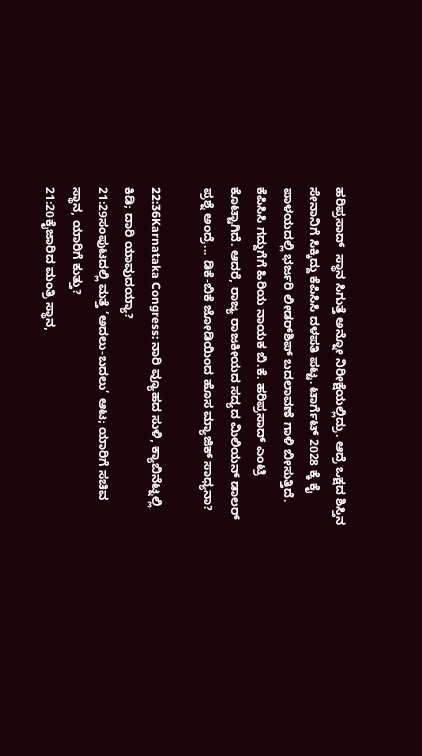ಹರಿಪ್ರಸಾದ್  ಸ್ಥಾನ ಸಿಗುತ್ತೆ ಅನ್ನೋ ನಿರೀಕ್ಷೆಯಲ್ಲಿದ್ರು. ಆದ್ರೆ ಒಕ್ಷದ ಶಿಸ್ತಿನ ಸೇನಾನಿಗೆ ಸಿಕ್ಕಿದ್ದು ಕೆಪಿಸಿಸಿ ದಳಪತಿ ಪಟ್ಟ. ಟಾರ್ಗೆಟ್ 2028 ಕ್ಕೆ ಕೈ ಪಾಳಯದಲ್ಲಿ ಭರ್ಜರಿ ಲೀಡರ್‌ಶಿಪ್ ಬದಲಾವಣೆ ಗಾಳಿ ಬೀಸುತ್ತಿದೆ. ಕೆಪಿಸಿಸಿ ಗದ್ದುಗೆಗೆ ಹಿರಿಯ ನಾಯಕ ಬಿ.ಕೆ. ಹರಿಪ್ರಸಾದ್ ಎಂಟ್ರಿ ಕೊಟ್ಟಾಗಿದೆ. ಆದರೆ, ರಾಜ್ಯ ರಾಜಕೀಯದ ಸದ್ಯದ ಮಿಲಿಯನ್ ಡಾಲರ್ ಪ್ರಶ್ನೆ ಅಂದ್ರೆ... ಡಿಕೆ-ಬಿಕೆ ಜೋಡಿಯಿಂದ ಹೊಸ ಮ್ಯಾಜಿಕ್ ಸಾಧ್ಯನಾ?

22:36Karnataka Congress: ನಾರಿ ವ್ಯೂಹದ ಸುಳಿ, ಕ್ಯಾಬಿನೆಟ್ನಲ್ಲಿ ಕಿಡಿ; ದಾರಿ ಯಾವುದಯ್ಯಾ?
21:29ಸಂಪುಟದಲ್ಲಿ ಮತ್ತೆ ‘ಅದಲು-ಬದಲು’ ಆಟ; ಯಾರಿಗೆ ಸಚಿವ ಸ್ಥಾನ, ಯಾರಿಗೆ ಕುತ್ತು?
21:20ಕೈಜಾರಿದ ಮಂತ್ರಿ ಸ್ಥಾನ,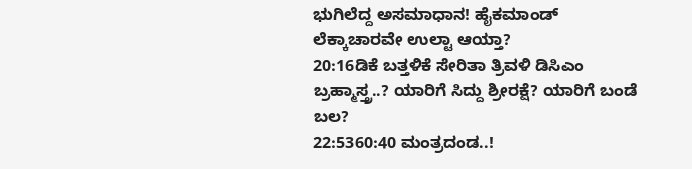ಭುಗಿಲೆದ್ದ ಅಸಮಾಧಾನ! ಹೈಕಮಾಂಡ್ ಲೆಕ್ಕಾಚಾರವೇ ಉಲ್ಟಾ ಆಯ್ತಾ?
20:16ಡಿಕೆ ಬತ್ತಳಿಕೆ ಸೇರಿತಾ ತ್ರಿವಳಿ ಡಿಸಿಎಂ ಬ್ರಹ್ಮಾಸ್ತ್ರ..? ಯಾರಿಗೆ ಸಿದ್ದು ಶ್ರೀರಕ್ಷೆ? ಯಾರಿಗೆ ಬಂಡೆ ಬಲ?
22:5360:40 ಮಂತ್ರದಂಡ..!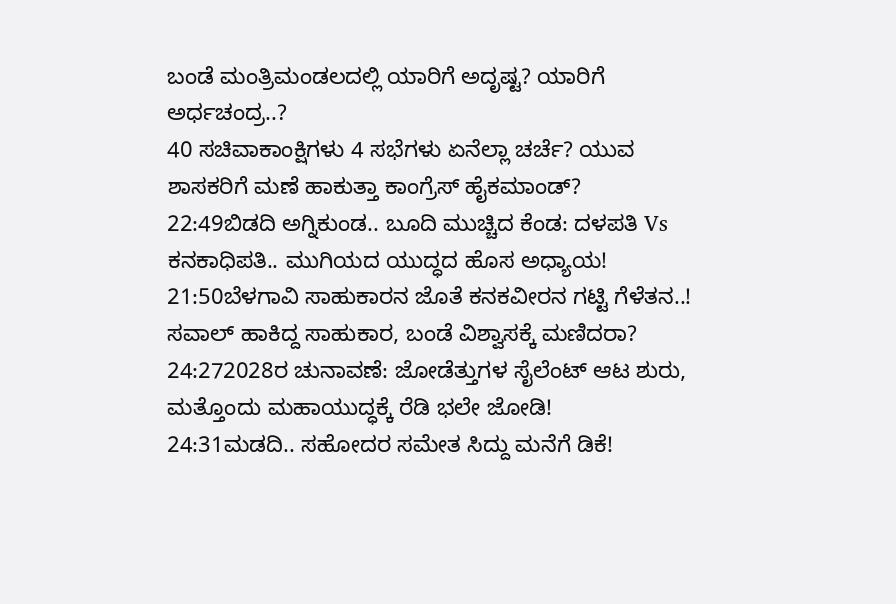ಬಂಡೆ ಮಂತ್ರಿಮಂಡಲದಲ್ಲಿ ಯಾರಿಗೆ ಅದೃಷ್ಟ? ಯಾರಿಗೆ ಅರ್ಧಚಂದ್ರ..?
40 ಸಚಿವಾಕಾಂಕ್ಷಿಗಳು 4 ಸಭೆಗಳು ಏನೆಲ್ಲಾ ಚರ್ಚೆ? ಯುವ ಶಾಸಕರಿಗೆ ಮಣೆ ಹಾಕುತ್ತಾ ಕಾಂಗ್ರೆಸ್ ಹೈಕಮಾಂಡ್?
22:49ಬಿಡದಿ ಅಗ್ನಿಕುಂಡ.. ಬೂದಿ ಮುಚ್ಚಿದ ಕೆಂಡ: ದಳಪತಿ Vs ಕನಕಾಧಿಪತಿ.. ಮುಗಿಯದ ಯುದ್ಧದ ಹೊಸ ಅಧ್ಯಾಯ!
21:50ಬೆಳಗಾವಿ ಸಾಹುಕಾರನ ಜೊತೆ ಕನಕವೀರನ ಗಟ್ಟಿ ಗೆಳೆತನ..! ಸವಾಲ್ ಹಾಕಿದ್ದ ಸಾಹುಕಾರ, ಬಂಡೆ ವಿಶ್ವಾಸಕ್ಕೆ ಮಣಿದರಾ?
24:272028ರ ಚುನಾವಣೆ: ಜೋಡೆತ್ತುಗಳ ಸೈಲೆಂಟ್ ಆಟ ಶುರು, ಮತ್ತೊಂದು ಮಹಾಯುದ್ಧಕ್ಕೆ ರೆಡಿ ಭಲೇ ಜೋಡಿ!
24:31ಮಡದಿ.. ಸಹೋದರ ಸಮೇತ ಸಿದ್ದು ಮನೆಗೆ ಡಿಕೆ!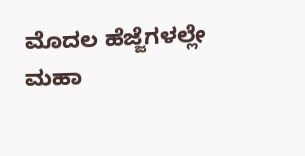ಮೊದಲ ಹೆಜ್ಜೆಗಳಲ್ಲೇ ಮಹಾ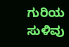ಗುರಿಯ ಸುಳಿವು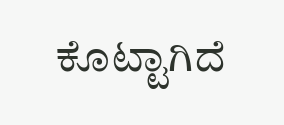ಕೊಟ್ಟಾಗಿದೆ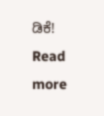ಡಿಕೆ!
Read more